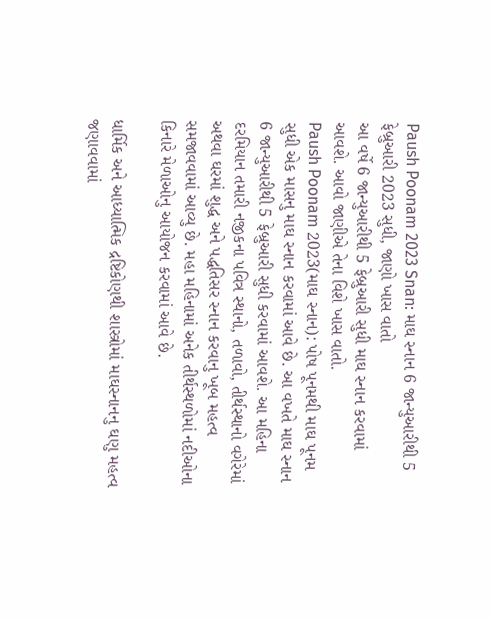Paush Poonam 2023 Snan: માઘ સ્નાન 6 જાન્યુઆરીથી 5 ફેબ્રુઆરી 2023 સુધી, જાણો ખાસ વાતો
આ વર્ષે 6 જાન્યુઆરીથી 5 ફેબ્રુઆરી સુધી માઘ સ્નાન કરવામાં આવશે. આવો જાણીએ તેના વિશે ખાસ વાતો.
Paush Poonam 2023(માઘ સ્નાન): પોષ પૂનમથી માઘ પૂનમ સુધી એક માસનુ માઘ સ્નાન કરવામાં આવે છે. આ વખતે માઘ સ્નાન 6 જાન્યુઆરીથી 5 ફેબ્રુઆરી સુધી કરવામાં આવશે. આ મહિના દરમિયાન તમારી નજીકના પવિત્ર સ્થાનો, તળાવો, તીર્થસ્થાનો વગેરેમાં અથવા ઘરમાં શુદ્ધ અને પદ્ધતિસર સ્નાન કરવાનુ ખૂબ મહત્વ સમજાવવામાં આવ્યુ છે. મહા મહિનામાં અનેક તીર્થસ્થળોમાં નદીઓના કિનારે મેળાઓનુ આયોજન કરવામાં આવે છે.

ધાર્મિક અને આધ્યાત્મિક દ્રષ્ટિકોણથી શાસ્ત્રોમાં માઘસ્નાનનુ ઘણુ મહત્વ જણાવવામાં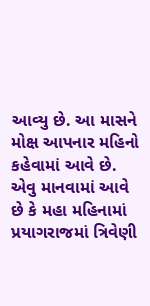આવ્યુ છે. આ માસને મોક્ષ આપનાર મહિનો કહેવામાં આવે છે. એવુ માનવામાં આવે છે કે મહા મહિનામાં પ્રયાગરાજમાં ત્રિવેણી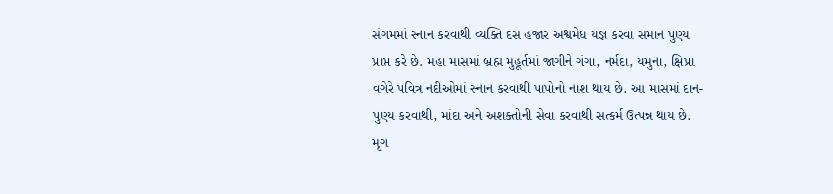સંગમમાં સ્નાન કરવાથી વ્યક્તિ દસ હજાર અશ્વમેધ યજ્ઞ કરવા સમાન પુણ્ય પ્રાપ્ત કરે છે. મહા માસમાં બ્રહ્મ મુહૂર્તમાં જાગીને ગંગા, નર્મદા, યમુના, ક્ષિપ્રા વગેરે પવિત્ર નદીઓમાં સ્નાન કરવાથી પાપોનો નાશ થાય છે. આ માસમાં દાન-પુણ્ય કરવાથી, માંદા અને અશક્તોની સેવા કરવાથી સત્કર્મ ઉત્પન્ન થાય છે. મૃગ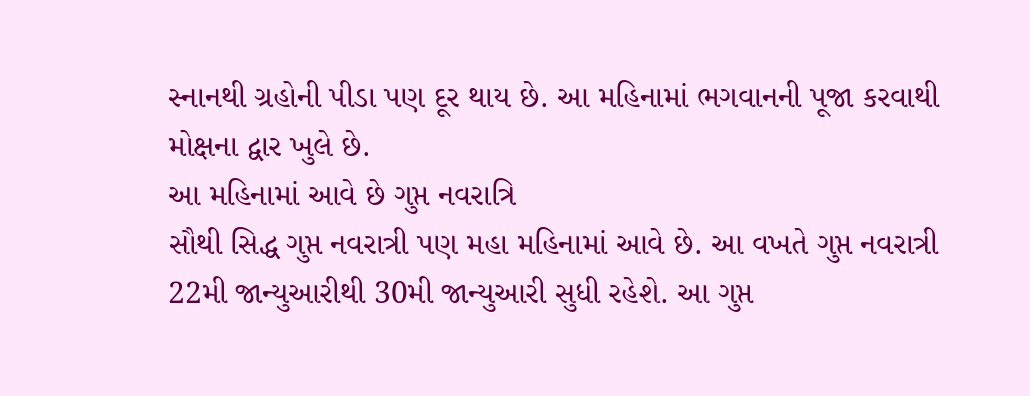સ્નાનથી ગ્રહોની પીડા પણ દૂર થાય છે. આ મહિનામાં ભગવાનની પૂજા કરવાથી મોક્ષના દ્વાર ખુલે છે.
આ મહિનામાં આવે છે ગુપ્ત નવરાત્રિ
સૌથી સિદ્ધ ગુપ્ત નવરાત્રી પણ મહા મહિનામાં આવે છે. આ વખતે ગુપ્ત નવરાત્રી 22મી જાન્યુઆરીથી 30મી જાન્યુઆરી સુધી રહેશે. આ ગુપ્ત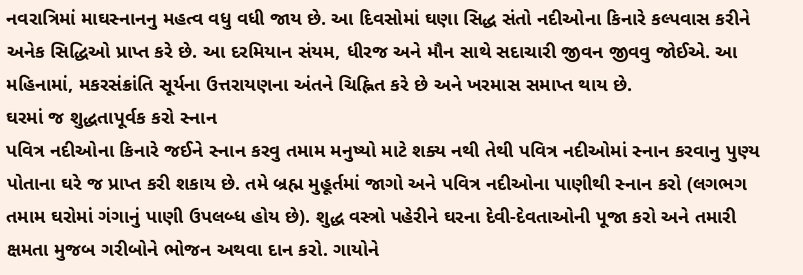નવરાત્રિમાં માઘસ્નાનનુ મહત્વ વધુ વધી જાય છે. આ દિવસોમાં ઘણા સિદ્ધ સંતો નદીઓના કિનારે કલ્પવાસ કરીને અનેક સિદ્ધિઓ પ્રાપ્ત કરે છે. આ દરમિયાન સંયમ, ધીરજ અને મૌન સાથે સદાચારી જીવન જીવવુ જોઈએ. આ મહિનામાં, મકરસંક્રાંતિ સૂર્યના ઉત્તરાયણના અંતને ચિહ્નિત કરે છે અને ખરમાસ સમાપ્ત થાય છે.
ઘરમાં જ શુદ્ધતાપૂર્વક કરો સ્નાન
પવિત્ર નદીઓના કિનારે જઈને સ્નાન કરવુ તમામ મનુષ્યો માટે શક્ય નથી તેથી પવિત્ર નદીઓમાં સ્નાન કરવાનુ પુણ્ય પોતાના ઘરે જ પ્રાપ્ત કરી શકાય છે. તમે બ્રહ્મ મુહૂર્તમાં જાગો અને પવિત્ર નદીઓના પાણીથી સ્નાન કરો (લગભગ તમામ ઘરોમાં ગંગાનું પાણી ઉપલબ્ધ હોય છે). શુદ્ધ વસ્ત્રો પહેરીને ઘરના દેવી-દેવતાઓની પૂજા કરો અને તમારી ક્ષમતા મુજબ ગરીબોને ભોજન અથવા દાન કરો. ગાયોને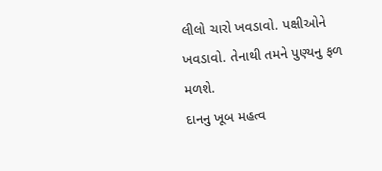લીલો ચારો ખવડાવો. પક્ષીઓને ખવડાવો. તેનાથી તમને પુણ્યનુ ફળ મળશે.
દાનનુ ખૂબ મહત્વ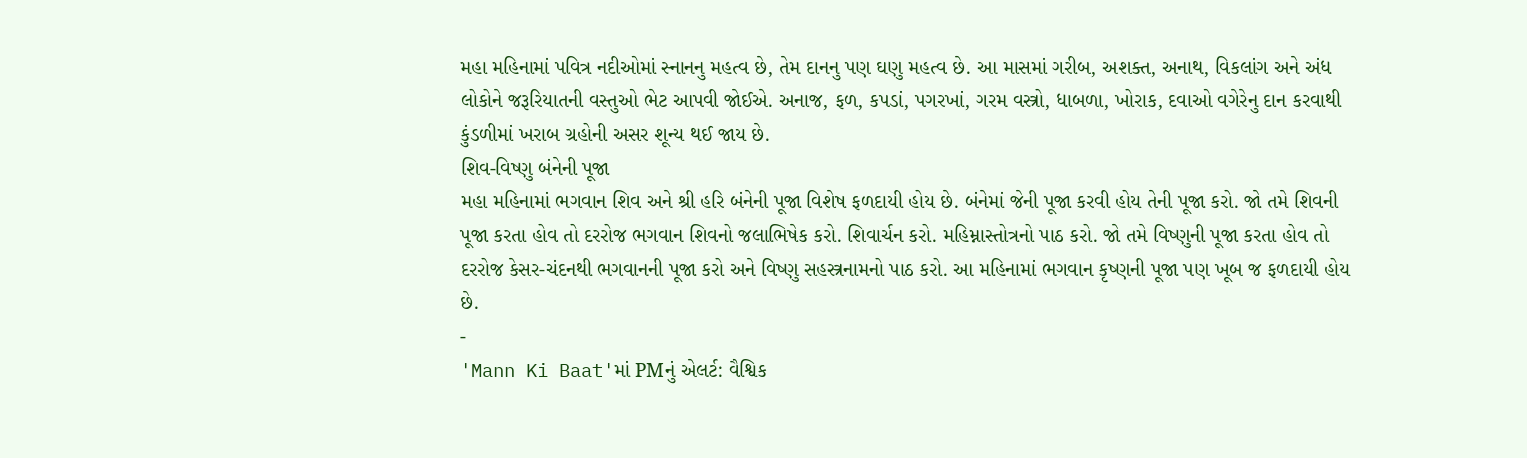મહા મહિનામાં પવિત્ર નદીઓમાં સ્નાનનુ મહત્વ છે, તેમ દાનનુ પણ ઘણુ મહત્વ છે. આ માસમાં ગરીબ, અશક્ત, અનાથ, વિકલાંગ અને અંધ લોકોને જરૂરિયાતની વસ્તુઓ ભેટ આપવી જોઈએ. અનાજ, ફળ, કપડાં, પગરખાં, ગરમ વસ્ત્રો, ધાબળા, ખોરાક, દવાઓ વગેરેનુ દાન કરવાથી કુંડળીમાં ખરાબ ગ્રહોની અસર શૂન્ય થઈ જાય છે.
શિવ-વિષ્ણુ બંનેની પૂજા
મહા મહિનામાં ભગવાન શિવ અને શ્રી હરિ બંનેની પૂજા વિશેષ ફળદાયી હોય છે. બંનેમાં જેની પૂજા કરવી હોય તેની પૂજા કરો. જો તમે શિવની પૂજા કરતા હોવ તો દરરોજ ભગવાન શિવનો જલાભિષેક કરો. શિવાર્ચન કરો. મહિમ્નાસ્તોત્રનો પાઠ કરો. જો તમે વિષ્ણુની પૂજા કરતા હોવ તો દરરોજ કેસર-ચંદનથી ભગવાનની પૂજા કરો અને વિષ્ણુ સહસ્ત્રનામનો પાઠ કરો. આ મહિનામાં ભગવાન કૃષ્ણની પૂજા પણ ખૂબ જ ફળદાયી હોય છે.
-
'Mann Ki Baat'માં PMનું એલર્ટ: વૈશ્વિક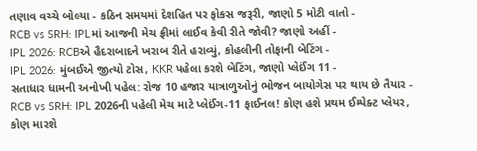તણાવ વચ્ચે બોલ્યા - કઠિન સમયમાં દેશહિત પર ફોકસ જરૂરી, જાણો 5 મોટી વાતો -
RCB vs SRH: IPLમાં આજની મેચ ફ્રીમાં લાઈવ કેવી રીતે જોવી? જાણો અહીં -
IPL 2026: RCBએ હૈદરાબાદને ખરાબ રીતે હરાવ્યું, કોહલીની તોફાની બેટિંગ -
IPL 2026: મુંબઈએ જીત્યો ટોસ, KKR પહેલા કરશે બેટિંગ, જાણો પ્લેઈંગ 11 -
સતાધાર ધામની અનોખી પહેલ: રોજ 10 હજાર યાત્રાળુઓનું ભોજન બાયોગેસ પર થાય છે તૈયાર -
RCB vs SRH: IPL 2026ની પહેલી મેચ માટે પ્લેઈંગ-11 ફાઈનલ! કોણ હશે પ્રથમ ઈમ્પેક્ટ પ્લેયર, કોણ મારશે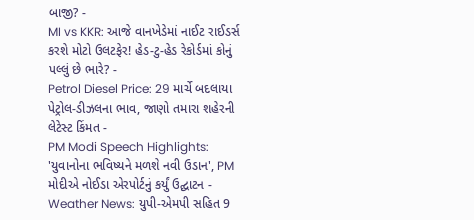બાજી? -
MI vs KKR: આજે વાનખેડેમાં નાઈટ રાઈડર્સ કરશે મોટો ઉલટફેર! હેડ-ટુ-હેડ રેકોર્ડમાં કોનું પલ્લું છે ભારે? -
Petrol Diesel Price: 29 માર્ચે બદલાયા પેટ્રોલ-ડીઝલના ભાવ, જાણો તમારા શહેરની લેટેસ્ટ કિંમત -
PM Modi Speech Highlights: 'યુવાનોના ભવિષ્યને મળશે નવી ઉડાન', PM મોદીએ નોઈડા એરપોર્ટનું કર્યું ઉદ્ઘાટન -
Weather News: યુપી-એમપી સહિત 9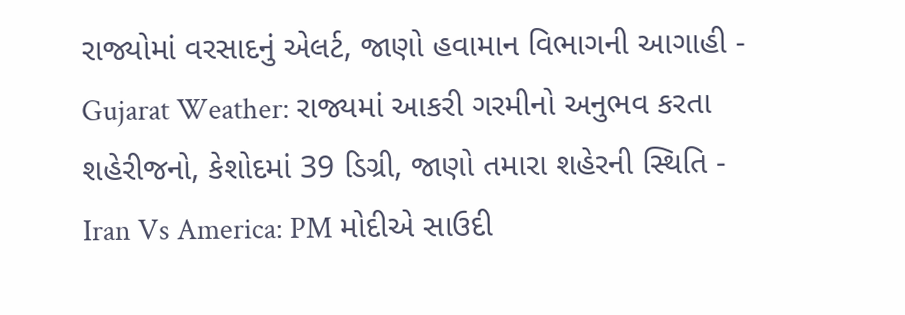રાજ્યોમાં વરસાદનું એલર્ટ, જાણો હવામાન વિભાગની આગાહી -
Gujarat Weather: રાજ્યમાં આકરી ગરમીનો અનુભવ કરતા શહેરીજનો, કેશોદમાં 39 ડિગ્રી, જાણો તમારા શહેરની સ્થિતિ -
Iran Vs America: PM મોદીએ સાઉદી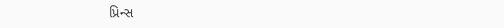પ્રિન્સ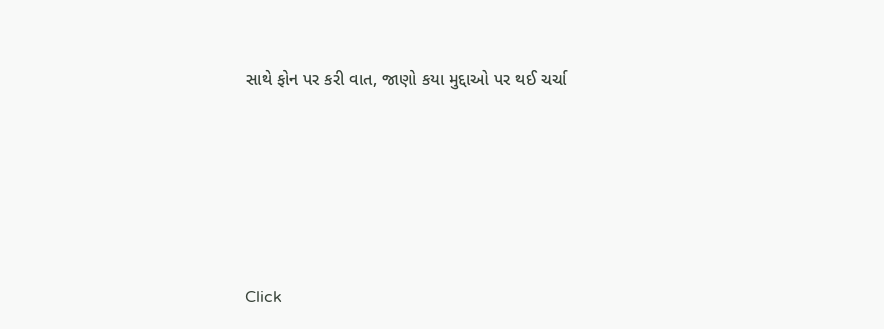સાથે ફોન પર કરી વાત, જાણો કયા મુદ્દાઓ પર થઈ ચર્ચા






Click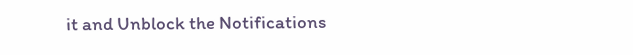it and Unblock the Notifications